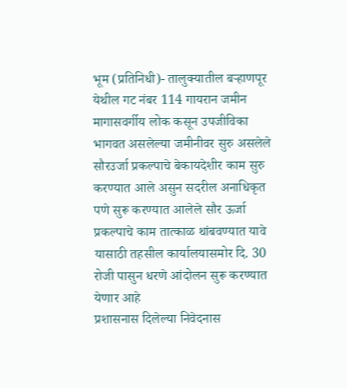भूम (प्रतिनिधी)- तालुक्यातील बऱ्हाणपूर येथील गट नंबर 114 गायरान जमीन मागासवर्गीय लोक कसून उपजीविका भागवत असलेल्या जमीनीवर सुरु असलेले सौरउर्जा प्रकल्पाचे बेकायदेशीर काम सुरु करण्यात आले असुन सदरील अनाधिकृत पणे सुरू करण्यात आलेले सौर ऊर्जा प्रकल्पाचे काम तात्काळ थांबवण्यात यावे यासाठी तहसील कार्यालयासमोर दि. 30 रोजी पासुन धरणे आंदोलन सुरू करण्यात येणार आहे
प्रशासनास दिलेल्या निवेदनास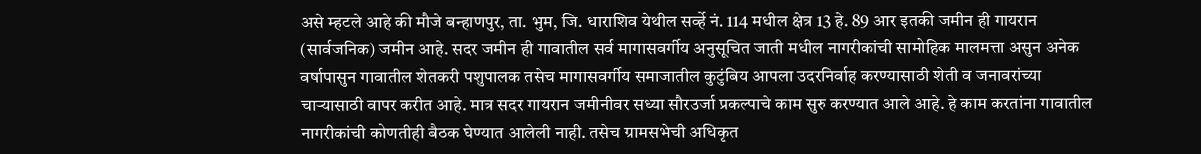असे म्हटले आहे की मौजे बन्हाणपुर, ता. भुम, जि. धाराशिव येथील सर्व्हे नं. 114 मधील क्षेत्र 13 हे. 89 आर इतकी जमीन ही गायरान (सार्वजनिक) जमीन आहे. सदर जमीन ही गावातील सर्व मागासवर्गीय अनुसूचित जाती मधील नागरीकांची सामोहिक मालमत्ता असुन अनेक वर्षापासुन गावातील शेतकरी पशुपालक तसेच मागासवर्गीय समाजातील कुटुंबिय आपला उदरनिर्वाह करण्यासाठी शेती व जनावरांच्या चाऱ्यासाठी वापर करीत आहे. मात्र सदर गायरान जमीनीवर सध्या सौरउर्जा प्रकल्पाचे काम सुरु करण्यात आले आहे. हे काम करतांना गावातील नागरीकांची कोणतीही बैठक घेण्यात आलेली नाही. तसेच ग्रामसभेची अधिकृत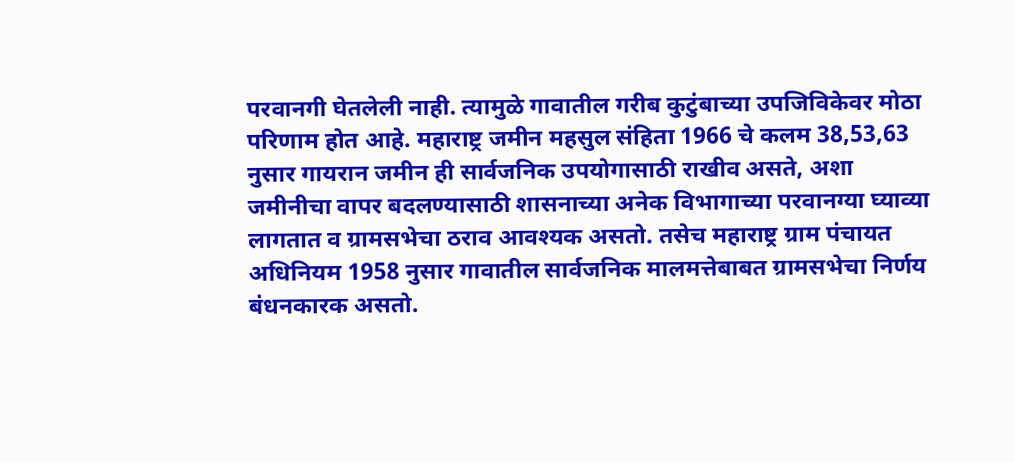परवानगी घेतलेली नाही. त्यामुळे गावातील गरीब कुटुंबाच्या उपजिविकेवर मोठा परिणाम होत आहे. महाराष्ट्र जमीन महसुल संहिता 1966 चे कलम 38,53,63 नुसार गायरान जमीन ही सार्वजनिक उपयोगासाठी राखीव असते, अशा जमीनीचा वापर बदलण्यासाठी शासनाच्या अनेक विभागाच्या परवानग्या घ्याव्या लागतात व ग्रामसभेचा ठराव आवश्यक असतो. तसेच महाराष्ट्र ग्राम पंचायत अधिनियम 1958 नुसार गावातील सार्वजनिक मालमत्तेबाबत ग्रामसभेचा निर्णय बंधनकारक असतो.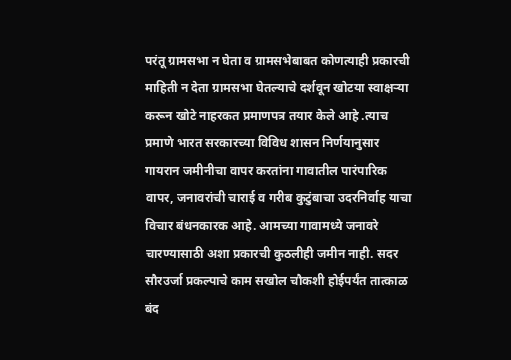परंतू ग्रामसभा न घेता व ग्रामसभेबाबत कोणत्याही प्रकारची माहिती न देता ग्रामसभा घेतल्याचे दर्शवून खोटया स्वाक्षऱ्या करून खोटे नाहरकत प्रमाणपत्र तयार केले आहे .त्याच प्रमाणे भारत सरकारच्या विविध शासन निर्णयानुसार गायरान जमीनीचा वापर करतांना गावातील पारंपारिक वापर, जनावरांची चाराई व गरीब कुटुंबाचा उदरनिर्वाह याचा विचार बंधनकारक आहे. आमच्या गावामध्ये जनावरे चारण्यासाठी अशा प्रकारची कुठलीही जमीन नाही. सदर सौरउर्जा प्रकल्पाचे काम सखोल चौकशी होईपर्यंत तात्काळ बंद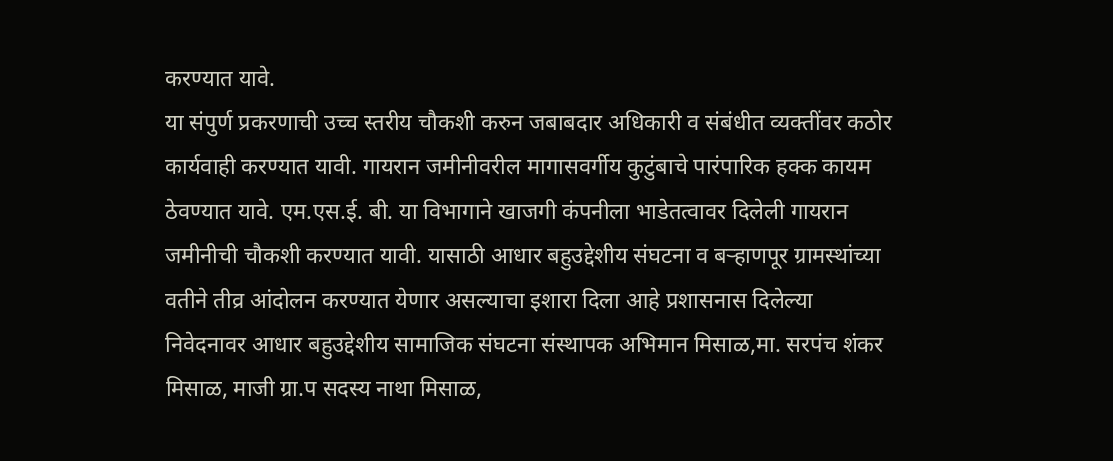करण्यात यावे.
या संपुर्ण प्रकरणाची उच्च स्तरीय चौकशी करुन जबाबदार अधिकारी व संबंधीत व्यक्तींवर कठोर कार्यवाही करण्यात यावी. गायरान जमीनीवरील मागासवर्गीय कुटुंबाचे पारंपारिक हक्क कायम ठेवण्यात यावे. एम.एस.ई. बी. या विभागाने खाजगी कंपनीला भाडेतत्वावर दिलेली गायरान जमीनीची चौकशी करण्यात यावी. यासाठी आधार बहुउद्देशीय संघटना व बऱ्हाणपूर ग्रामस्थांच्या वतीने तीव्र आंदोलन करण्यात येणार असल्याचा इशारा दिला आहे प्रशासनास दिलेल्या निवेदनावर आधार बहुउद्देशीय सामाजिक संघटना संस्थापक अभिमान मिसाळ,मा. सरपंच शंकर मिसाळ, माजी ग्रा.प सदस्य नाथा मिसाळ,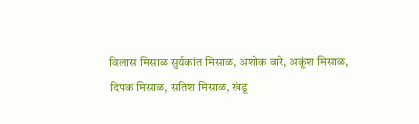विलास मिसाळ सुर्यकांत मिसाळ, अशोक वारे, अकूंश मिसाळ, दिपक मिसाळ, सतिश मिसाळ, खंडू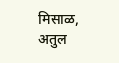मिसाळ, अतुल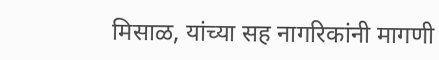मिसाळ, यांच्या सह नागरिकांनी मागणी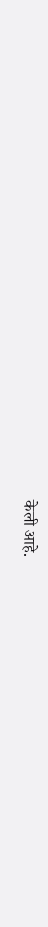केली आहे.